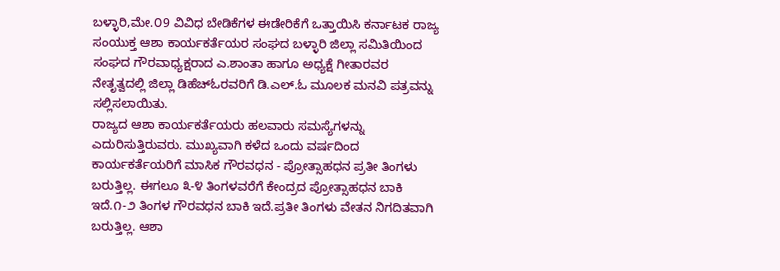ಬಳ್ಳಾರಿ,ಮೇ.೦9 ವಿವಿಧ ಬೇಡಿಕೆಗಳ ಈಡೇರಿಕೆಗೆ ಒತ್ತಾಯಿಸಿ ಕರ್ನಾಟಕ ರಾಜ್ಯ ಸಂಯುಕ್ತ ಆಶಾ ಕಾರ್ಯಕರ್ತೆಯರ ಸಂಘದ ಬಳ್ಳಾರಿ ಜಿಲ್ಲಾ ಸಮಿತಿಯಿಂದ ಸಂಘದ ಗೌರವಾಧ್ಯಕ್ಷರಾದ ಎ.ಶಾಂತಾ ಹಾಗೂ ಅಧ್ಯಕ್ಷೆ ಗೀತಾರವರ ನೇತೃತ್ವದಲ್ಲಿ ಜಿಲ್ಲಾ ಡಿಹೆಚ್ಓರವರಿಗೆ ಡಿ.ಎಲ್.ಓ ಮೂಲಕ ಮನವಿ ಪತ್ರವನ್ನು ಸಲ್ಲಿಸಲಾಯಿತು.
ರಾಜ್ಯದ ಆಶಾ ಕಾರ್ಯಕರ್ತೆಯರು ಹಲವಾರು ಸಮಸ್ಯೆಗಳನ್ನು ಎದುರಿಸುತ್ತಿರುವರು. ಮುಖ್ಯವಾಗಿ ಕಳೆದ ಒಂದು ವರ್ಷದಿಂದ ಕಾರ್ಯಕರ್ತೆಯರಿಗೆ ಮಾಸಿಕ ಗೌರವಧನ - ಪ್ರೋತ್ಸಾಹಧನ ಪ್ರತೀ ತಿಂಗಳು ಬರುತ್ತಿಲ್ಲ. ಈಗಲೂ ೩-೪ ತಿಂಗಳವರೆಗೆ ಕೇಂದ್ರದ ಪ್ರೋತ್ಸಾಹಧನ ಬಾಕಿ ಇದೆ.೧-೨ ತಿಂಗಳ ಗೌರವಧನ ಬಾಕಿ ಇದೆ.ಪ್ರತೀ ತಿಂಗಳು ವೇತನ ನಿಗದಿತವಾಗಿ ಬರುತ್ತಿಲ್ಲ. ಆಶಾ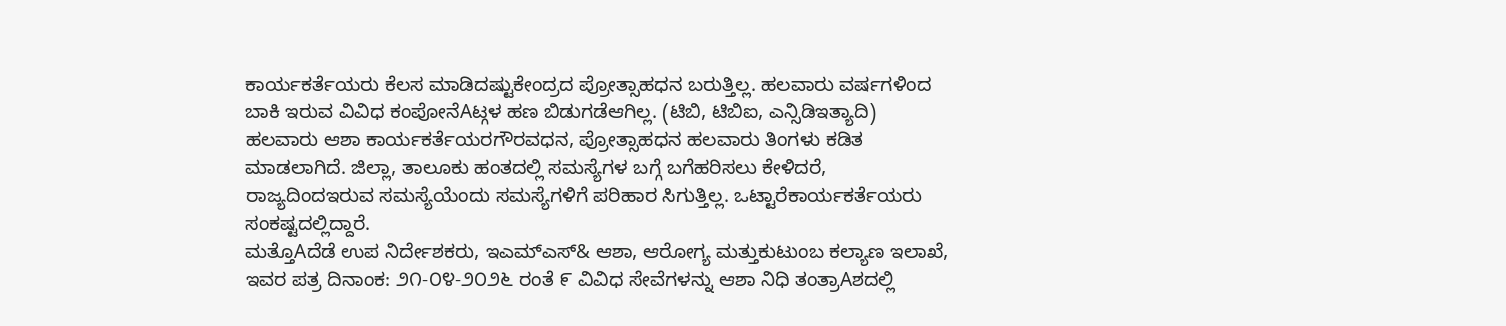ಕಾರ್ಯಕರ್ತೆಯರು ಕೆಲಸ ಮಾಡಿದಷ್ಟುಕೇಂದ್ರದ ಪ್ರೋತ್ಸಾಹಧನ ಬರುತ್ತಿಲ್ಲ. ಹಲವಾರು ವರ್ಷಗಳಿಂದ ಬಾಕಿ ಇರುವ ವಿವಿಧ ಕಂಪೋನೆAಟ್ಗಳ ಹಣ ಬಿಡುಗಡೆಆಗಿಲ್ಲ. (ಟಿಬಿ, ಟಿಬಿಐ, ಎನ್ಸಿಡಿಇತ್ಯಾದಿ) ಹಲವಾರು ಆಶಾ ಕಾರ್ಯಕರ್ತೆಯರಗೌರವಧನ, ಪ್ರೋತ್ಸಾಹಧನ ಹಲವಾರು ತಿಂಗಳು ಕಡಿತ ಮಾಡಲಾಗಿದೆ. ಜಿಲ್ಲಾ, ತಾಲೂಕು ಹಂತದಲ್ಲಿ ಸಮಸ್ಯೆಗಳ ಬಗ್ಗೆ ಬಗೆಹರಿಸಲು ಕೇಳಿದರೆ, ರಾಜ್ಯದಿಂದಇರುವ ಸಮಸ್ಯೆಯೆಂದು ಸಮಸ್ಯೆಗಳಿಗೆ ಪರಿಹಾರ ಸಿಗುತ್ತಿಲ್ಲ. ಒಟ್ಟಾರೆಕಾರ್ಯಕರ್ತೆಯರು ಸಂಕಷ್ಟದಲ್ಲಿದ್ದಾರೆ.
ಮತ್ತೊAದೆಡೆ ಉಪ ನಿರ್ದೇಶಕರು, ಇಎಮ್ಎಸ್& ಆಶಾ, ಆರೋಗ್ಯ ಮತ್ತುಕುಟುಂಬ ಕಲ್ಯಾಣ ಇಲಾಖೆ, ಇವರ ಪತ್ರ ದಿನಾಂಕ: ೨೧-೦೪-೨೦೨೬ ರಂತೆ ೯ ವಿವಿಧ ಸೇವೆಗಳನ್ನು ಆಶಾ ನಿಧಿ ತಂತ್ರಾAಶದಲ್ಲಿ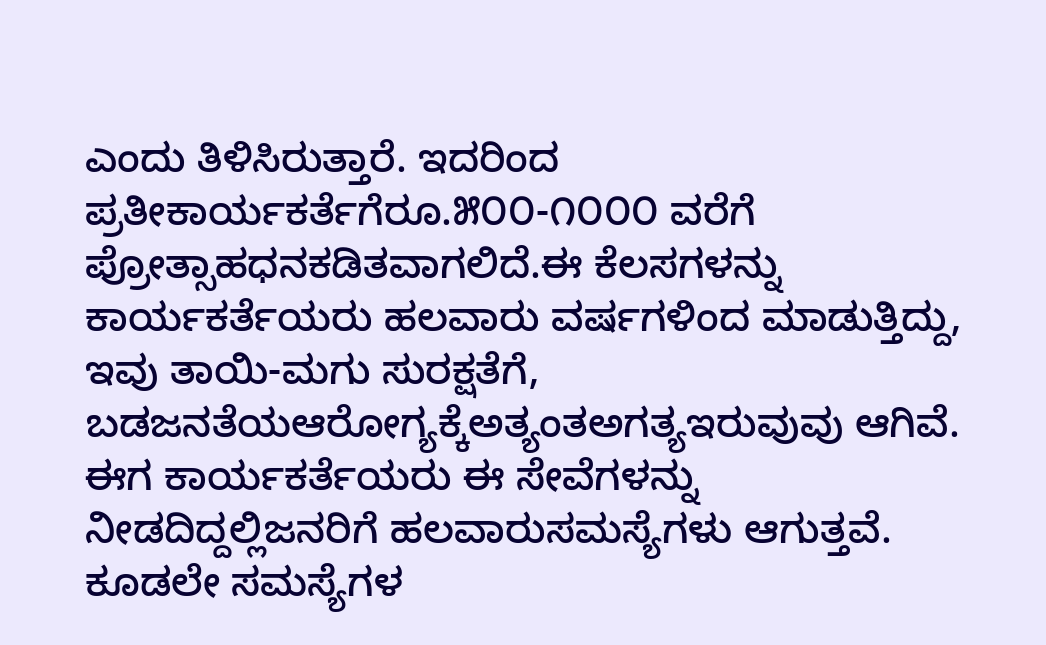ಎಂದು ತಿಳಿಸಿರುತ್ತಾರೆ. ಇದರಿಂದ ಪ್ರತೀಕಾರ್ಯಕರ್ತೆಗೆರೂ.೫೦೦-೧೦೦೦ ವರೆಗೆ ಪ್ರೋತ್ಸಾಹಧನಕಡಿತವಾಗಲಿದೆ.ಈ ಕೆಲಸಗಳನ್ನು ಕಾರ್ಯಕರ್ತೆಯರು ಹಲವಾರು ವರ್ಷಗಳಿಂದ ಮಾಡುತ್ತಿದ್ದು, ಇವು ತಾಯಿ-ಮಗು ಸುರಕ್ಷತೆಗೆ, ಬಡಜನತೆಯಆರೋಗ್ಯಕ್ಕೆಅತ್ಯಂತಅಗತ್ಯಇರುವುವು ಆಗಿವೆ. ಈಗ ಕಾರ್ಯಕರ್ತೆಯರು ಈ ಸೇವೆಗಳನ್ನು ನೀಡದಿದ್ದಲ್ಲಿಜನರಿಗೆ ಹಲವಾರುಸಮಸ್ಯೆಗಳು ಆಗುತ್ತವೆ.
ಕೂಡಲೇ ಸಮಸ್ಯೆಗಳ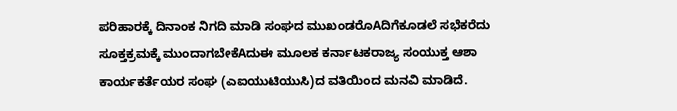ಪರಿಹಾರಕ್ಕೆ ದಿನಾಂಕ ನಿಗದಿ ಮಾಡಿ ಸಂಘದ ಮುಖಂಡರೊAದಿಗೆಕೂಡಲೆ ಸಭೆಕರೆದು ಸೂಕ್ತಕ್ರಮಕ್ಕೆ ಮುಂದಾಗಬೇಕೆAದುಈ ಮೂಲಕ ಕರ್ನಾಟಕರಾಜ್ಯ ಸಂಯುಕ್ತ ಆಶಾ ಕಾರ್ಯಕರ್ತೆಯರ ಸಂಘ (ಎಐಯುಟಿಯುಸಿ)ದ ವತಿಯಿಂದ ಮನವಿ ಮಾಡಿದೆ.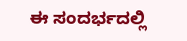ಈ ಸಂದರ್ಭದಲ್ಲಿ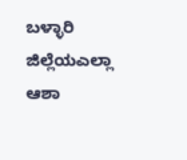ಬಳ್ಳಾರಿ ಜಿಲ್ಲೆಯಎಲ್ಲಾ ಆಶಾ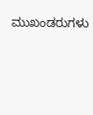ಮುಖಂಡರುಗಳು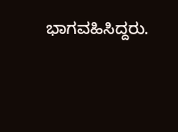ಭಾಗವಹಿಸಿದ್ದರು.